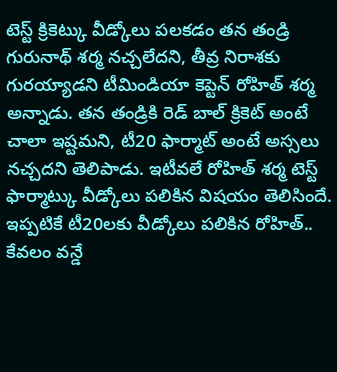టెస్ట్ క్రికెట్కు వీడ్కోలు పలకడం తన తండ్రి గురునాథ్ శర్మ నచ్చలేదని, తీవ్ర నిరాశకు గురయ్యాడని టీమిండియా కెప్టెన్ రోహిత్ శర్మ అన్నాడు. తన తండ్రికి రెడ్ బాల్ క్రికెట్ అంటే చాలా ఇష్టమని, టీ20 ఫార్మాట్ అంటే అస్సలు నచ్చదని తెలిపాడు. ఇటీవలే రోహిత్ శర్మ టెస్ట్ ఫార్మాట్కు వీడ్కోలు పలికిన విషయం తెలిసిందే. ఇప్పటికే టీ20లకు వీడ్కోలు పలికిన రోహిత్.. కేవలం వన్డే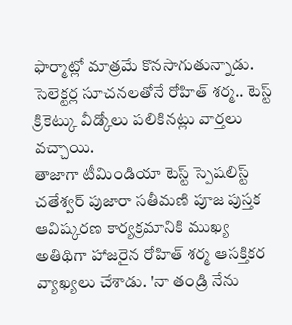ఫార్మాట్లో మాత్రమే కొనసాగుతున్నాడు. సెలెక్టర్ల సూచనలతోనే రోహిత్ శర్మ.. టెస్ట్ క్రికెట్కు వీడ్కోలు పలికినట్లు వార్తలు వచ్చాయి.
తాజాగా టీమిండియా టెస్ట్ స్పెషలిస్ట్ చతేశ్వర్ పుజారా సతీమణి పూజ పుస్తక ఆవిష్కరణ కార్యక్రమానికి ముఖ్య అతిథిగా హాజరైన రోహిత్ శర్మ ఆసక్తికర వ్యాఖ్యలు చేశాడు. 'నా తండ్రి నేను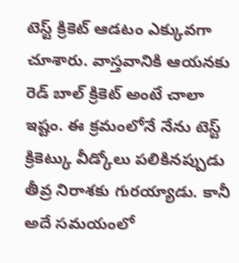టెస్ట్ క్రికెట్ ఆడటం ఎక్కువగా చూశారు. వాస్తవానికి ఆయనకు రెడ్ బాల్ క్రికెట్ అంటే చాలా ఇష్టం. ఈ క్రమంలోనే నేను టెస్ట్ క్రికెట్కు వీడ్కోలు పలికినప్పుడు తీవ్ర నిరాశకు గురయ్యాడు. కానీ అదే సమయంలో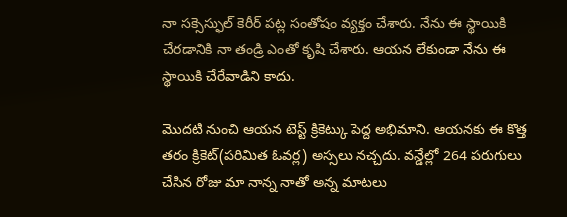నా సక్సెస్ఫుల్ కెరీర్ పట్ల సంతోషం వ్యక్తం చేశారు. నేను ఈ స్థాయికి చేరడానికి నా తండ్రి ఎంతో కృషి చేశారు. ఆయన లేకుండా నేను ఈ స్థాయికి చేరేవాడిని కాదు.

మొదటి నుంచి ఆయన టెస్ట్ క్రికెట్కు పెద్ద అభిమాని. ఆయనకు ఈ కొత్త తరం క్రికెట్(పరిమిత ఓవర్ల) అస్సలు నచ్చదు. వన్డేల్లో 264 పరుగులు చేసిన రోజు మా నాన్న నాతో అన్న మాటలు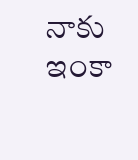నాకు ఇంకా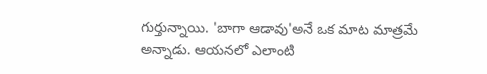గుర్తున్నాయి. 'బాగా ఆడావు'అనే ఒక మాట మాత్రమే అన్నాడు. ఆయనలో ఎలాంటి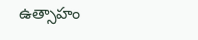ఉత్సాహం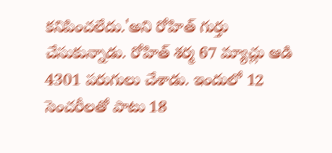కనిపించలేదు.'అని రోహిత్ గుర్తు చేసుకున్నాడు. రోహిత్ శర్మ 67 మ్యాచ్లు ఆడి 4301 పరుగులు చేశాడు. ఇందులో 12 సెంచరీలతో పాటు 18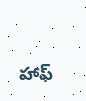హాఫ్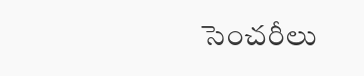సెంచరీలు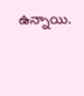ఉన్నాయి.